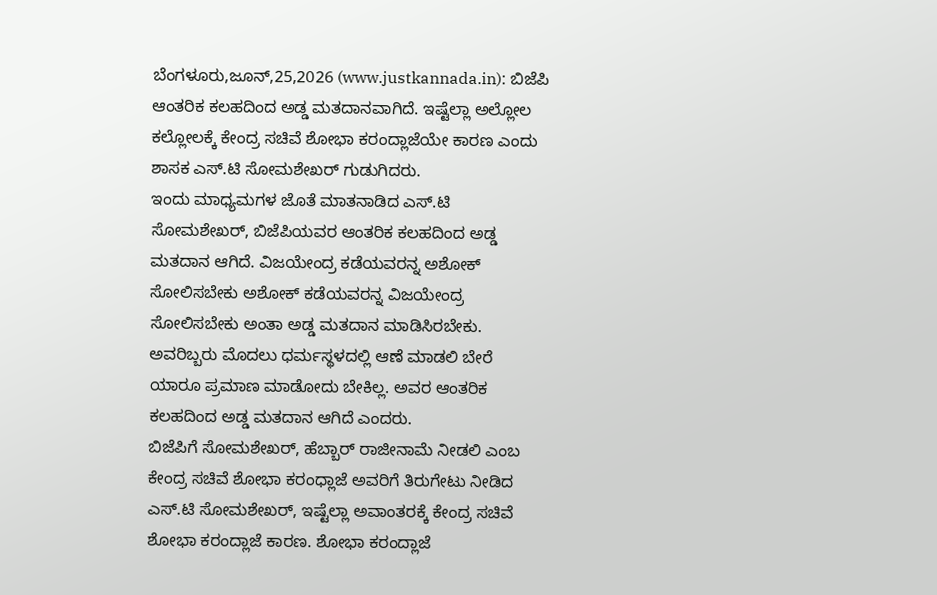ಬೆಂಗಳೂರು,ಜೂನ್,25,2026 (www.justkannada.in): ಬಿಜೆಪಿ ಆಂತರಿಕ ಕಲಹದಿಂದ ಅಡ್ಡ ಮತದಾನವಾಗಿದೆ. ಇಷ್ಟೆಲ್ಲಾ ಅಲ್ಲೋಲ ಕಲ್ಲೋಲಕ್ಕೆ ಕೇಂದ್ರ ಸಚಿವೆ ಶೋಭಾ ಕರಂದ್ಲಾಜೆಯೇ ಕಾರಣ ಎಂದು ಶಾಸಕ ಎಸ್.ಟಿ ಸೋಮಶೇಖರ್ ಗುಡುಗಿದರು.
ಇಂದು ಮಾಧ್ಯಮಗಳ ಜೊತೆ ಮಾತನಾಡಿದ ಎಸ್.ಟಿ ಸೋಮಶೇಖರ್, ಬಿಜೆಪಿಯವರ ಆಂತರಿಕ ಕಲಹದಿಂದ ಅಡ್ಡ ಮತದಾನ ಆಗಿದೆ. ವಿಜಯೇಂದ್ರ ಕಡೆಯವರನ್ನ ಅಶೋಕ್ ಸೋಲಿಸಬೇಕು ಅಶೋಕ್ ಕಡೆಯವರನ್ನ ವಿಜಯೇಂದ್ರ ಸೋಲಿಸಬೇಕು ಅಂತಾ ಅಡ್ಡ ಮತದಾನ ಮಾಡಿಸಿರಬೇಕು. ಅವರಿಬ್ಬರು ಮೊದಲು ಧರ್ಮಸ್ಥಳದಲ್ಲಿ ಆಣೆ ಮಾಡಲಿ ಬೇರೆ ಯಾರೂ ಪ್ರಮಾಣ ಮಾಡೋದು ಬೇಕಿಲ್ಲ. ಅವರ ಆಂತರಿಕ ಕಲಹದಿಂದ ಅಡ್ಡ ಮತದಾನ ಆಗಿದೆ ಎಂದರು.
ಬಿಜೆಪಿಗೆ ಸೋಮಶೇಖರ್, ಹೆಬ್ಬಾರ್ ರಾಜೀನಾಮೆ ನೀಡಲಿ ಎಂಬ ಕೇಂದ್ರ ಸಚಿವೆ ಶೋಭಾ ಕರಂಧ್ಲಾಜೆ ಅವರಿಗೆ ತಿರುಗೇಟು ನೀಡಿದ ಎಸ್.ಟಿ ಸೋಮಶೇಖರ್, ಇಷ್ಟೆಲ್ಲಾ ಅವಾಂತರಕ್ಕೆ ಕೇಂದ್ರ ಸಚಿವೆ ಶೋಭಾ ಕರಂದ್ಲಾಜೆ ಕಾರಣ. ಶೋಭಾ ಕರಂದ್ಲಾಜೆ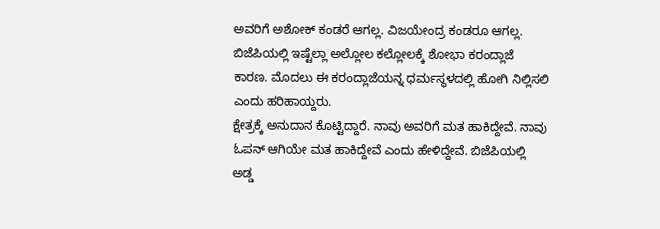ಅವರಿಗೆ ಅಶೋಕ್ ಕಂಡರೆ ಆಗಲ್ಲ. ವಿಜಯೇಂದ್ರ ಕಂಡರೂ ಆಗಲ್ಲ. ಬಿಜೆಪಿಯಲ್ಲಿ ಇಷ್ಟೆಲ್ಲಾ ಅಲ್ಲೋಲ ಕಲ್ಲೋಲಕ್ಕೆ ಶೋಭಾ ಕರಂದ್ಲಾಜೆ ಕಾರಣ. ಮೊದಲು ಈ ಕರಂದ್ಲಾಜೆಯನ್ನ ಧರ್ಮಸ್ಥಳದಲ್ಲಿ ಹೋಗಿ ನಿಲ್ಲಿಸಲಿ ಎಂದು ಹರಿಹಾಯ್ದರು.
ಕ್ಷೇತ್ರಕ್ಕೆ ಅನುದಾನ ಕೊಟ್ಟಿದ್ದಾರೆ. ನಾವು ಅವರಿಗೆ ಮತ ಹಾಕಿದ್ದೇವೆ. ನಾವು ಓಪನ್ ಆಗಿಯೇ ಮತ ಹಾಕಿದ್ದೇವೆ ಎಂದು ಹೇಳಿದ್ದೇವೆ. ಬಿಜೆಪಿಯಲ್ಲಿ ಅಡ್ಡ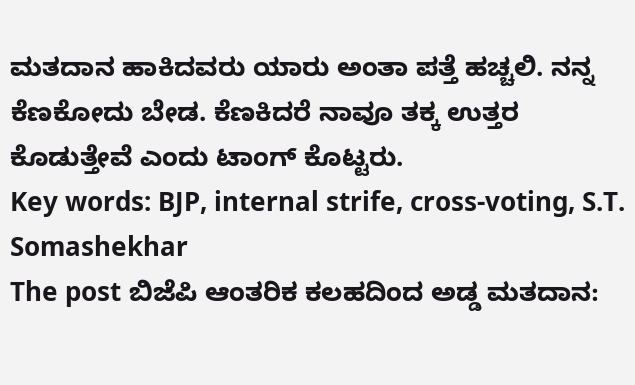ಮತದಾನ ಹಾಕಿದವರು ಯಾರು ಅಂತಾ ಪತ್ತೆ ಹಚ್ಚಲಿ. ನನ್ನ ಕೆಣಕೋದು ಬೇಡ. ಕೆಣಕಿದರೆ ನಾವೂ ತಕ್ಕ ಉತ್ತರ ಕೊಡುತ್ತೇವೆ ಎಂದು ಟಾಂಗ್ ಕೊಟ್ಟರು.
Key words: BJP, internal strife, cross-voting, S.T. Somashekhar
The post ಬಿಜೆಪಿ ಆಂತರಿಕ ಕಲಹದಿಂದ ಅಡ್ಡ ಮತದಾನ: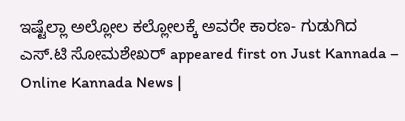ಇಷ್ಟೆಲ್ಲಾ ಅಲ್ಲೋಲ ಕಲ್ಲೋಲಕ್ಕೆ ಅವರೇ ಕಾರಣ- ಗುಡುಗಿದ ಎಸ್.ಟಿ ಸೋಮಶೇಖರ್ appeared first on Just Kannada – Online Kannada News |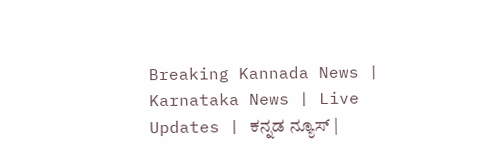Breaking Kannada News | Karnataka News | Live Updates | ಕನ್ನಡ ನ್ಯೂಸ್ |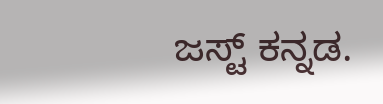ಜಸ್ಟ್ ಕನ್ನಡ.